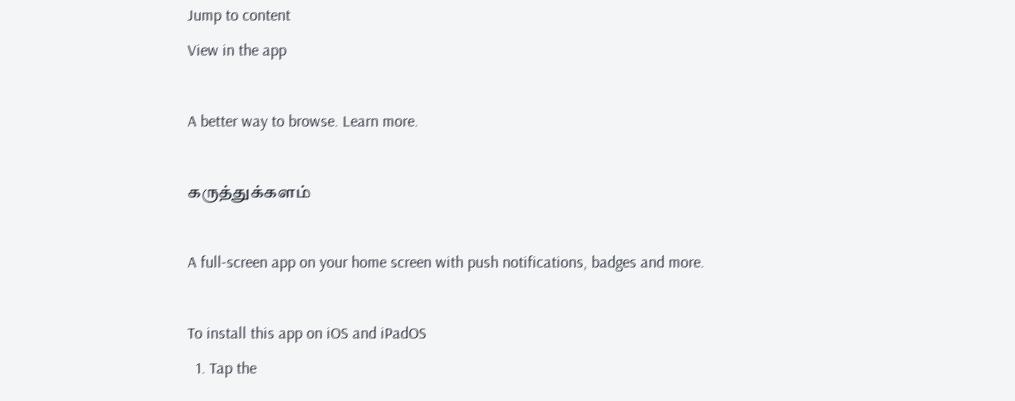Jump to content
View in the app

A better way to browse. Learn more.

கருத்துக்களம்

A full-screen app on your home screen with push notifications, badges and more.

To install this app on iOS and iPadOS
  1. Tap the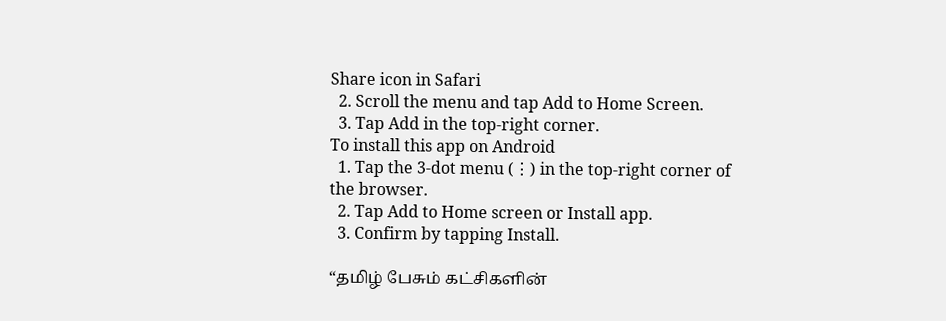Share icon in Safari
  2. Scroll the menu and tap Add to Home Screen.
  3. Tap Add in the top-right corner.
To install this app on Android
  1. Tap the 3-dot menu (⋮) in the top-right corner of the browser.
  2. Tap Add to Home screen or Install app.
  3. Confirm by tapping Install.

“தமிழ் பேசும் கட்சிகளின்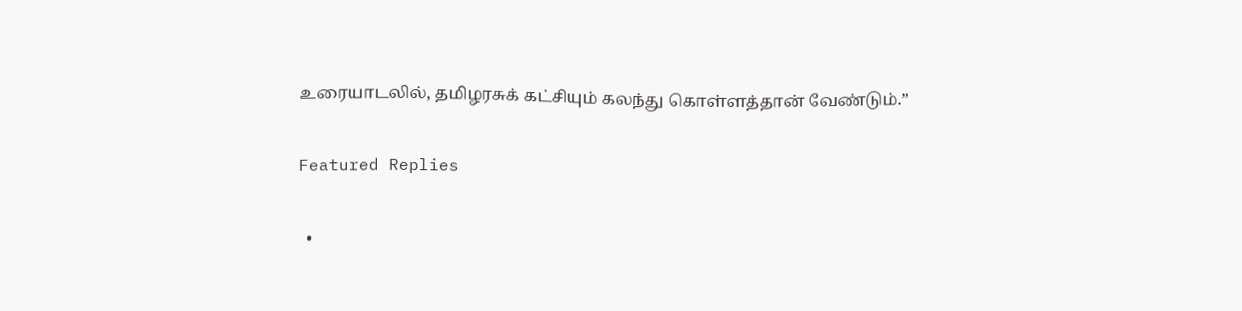உரையாடலில், தமிழரசுக் கட்சியும் கலந்து கொள்ளத்தான் வேண்டும்.”

Featured Replies

  •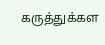கருத்துக்கள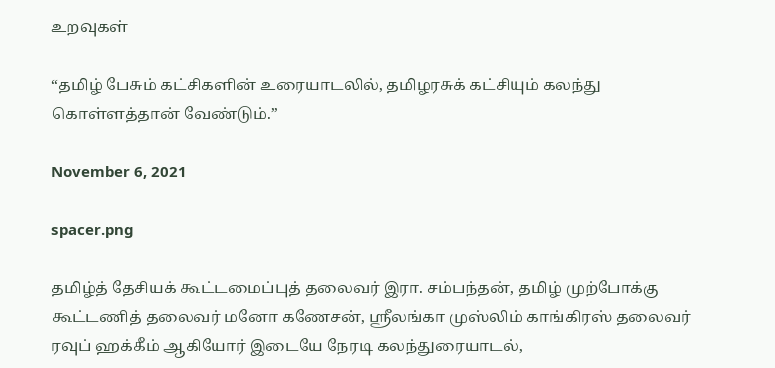உறவுகள்

“தமிழ் பேசும் கட்சிகளின் உரையாடலில், தமிழரசுக் கட்சியும் கலந்து கொள்ளத்தான் வேண்டும்.”

November 6, 2021

spacer.png

தமிழ்த் தேசியக் கூட்டமைப்புத் தலைவர் இரா. சம்பந்தன், தமிழ் முற்போக்கு கூட்டணித் தலைவர் மனோ கணேசன், ஸ்ரீலங்கா முஸ்லிம் காங்கிரஸ் தலைவர் ரவுப் ஹக்கீம் ஆகியோர் இடையே நேரடி கலந்துரையாடல்,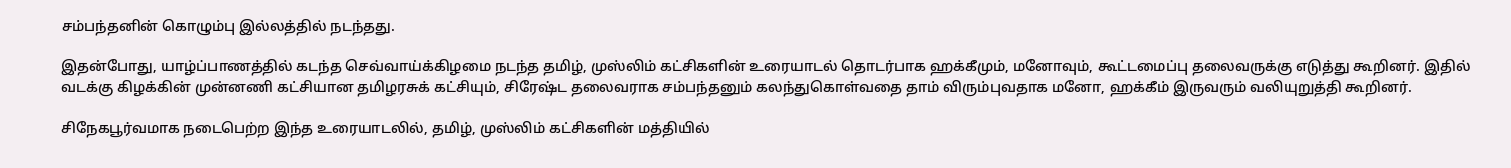சம்பந்தனின் கொழும்பு இல்லத்தில் நடந்தது.

இதன்போது, யாழ்ப்பாணத்தில் கடந்த செவ்வாய்க்கிழமை நடந்த தமிழ், முஸ்லிம் கட்சிகளின் உரையாடல் தொடர்பாக ஹக்கீமும், மனோவும், கூட்டமைப்பு தலைவருக்கு எடுத்து கூறினர். இதில் வடக்கு கிழக்கின் முன்னணி கட்சியான தமிழரசுக் கட்சியும், சிரேஷ்ட தலைவராக சம்பந்தனும் கலந்துகொள்வதை தாம் விரும்புவதாக மனோ, ஹக்கீம் இருவரும் வலியுறுத்தி கூறினர்.

சிநேகபூர்வமாக நடைபெற்ற இந்த உரையாடலில், தமிழ், முஸ்லிம் கட்சிகளின் மத்தியில்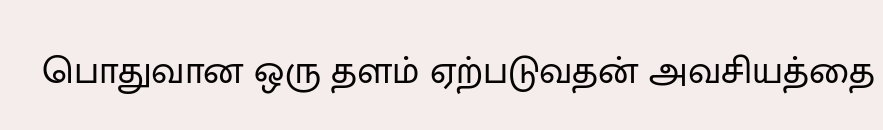பொதுவான ஒரு தளம் ஏற்படுவதன் அவசியத்தை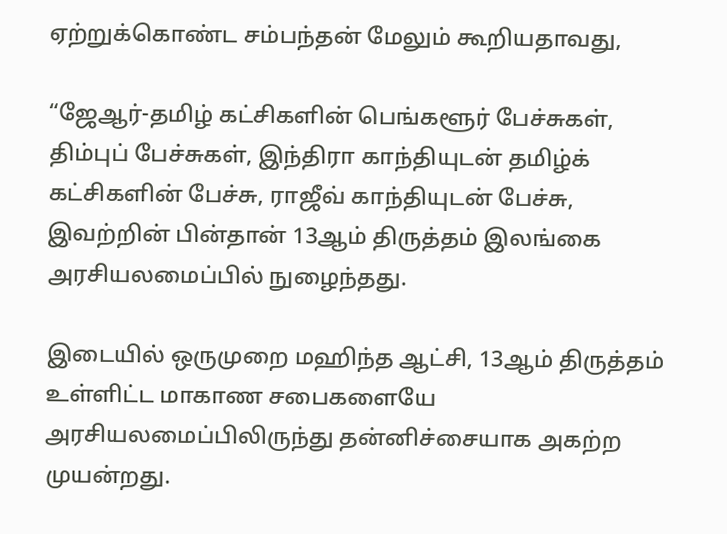ஏற்றுக்கொண்ட சம்பந்தன் மேலும் கூறியதாவது,

“ஜேஆர்-தமிழ் கட்சிகளின் பெங்களூர் பேச்சுகள், திம்புப் பேச்சுகள், இந்திரா காந்தியுடன் தமிழ்க் கட்சிகளின் பேச்சு, ராஜீவ் காந்தியுடன் பேச்சு, இவற்றின் பின்தான் 13ஆம் திருத்தம் இலங்கை அரசியலமைப்பில் நுழைந்தது.

இடையில் ஒருமுறை மஹிந்த ஆட்சி, 13ஆம் திருத்தம் உள்ளிட்ட மாகாண சபைகளையே அரசியலமைப்பிலிருந்து தன்னிச்சையாக அகற்ற முயன்றது.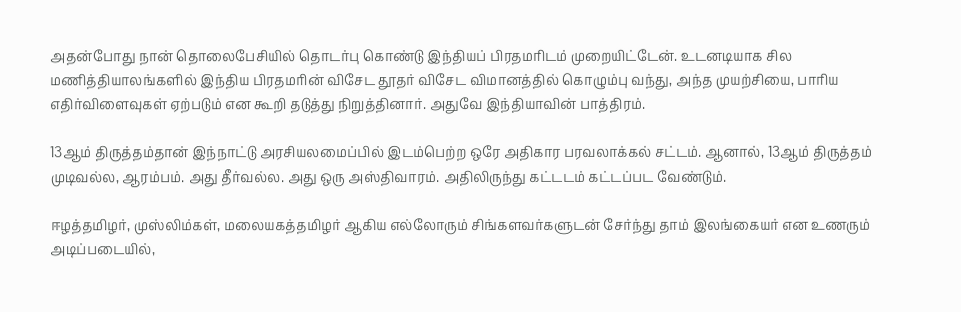அதன்போது நான் தொலைபேசியில் தொடர்பு கொண்டு இந்தியப் பிரதமரிடம் முறையிட்டேன். உடனடியாக சில மணித்தியாலங்களில் இந்திய பிரதமரின் விசேட தூதர் விசேட விமானத்தில் கொழும்பு வந்து, அந்த முயற்சியை, பாரிய எதிர்விளைவுகள் ஏற்படும் என கூறி தடுத்து நிறுத்தினார். அதுவே இந்தியாவின் பாத்திரம்.

13ஆம் திருத்தம்தான் இந்நாட்டு அரசியலமைப்பில் இடம்பெற்ற ஒரே அதிகார பரவலாக்கல் சட்டம். ஆனால், 13ஆம் திருத்தம் முடிவல்ல, ஆரம்பம். அது தீர்வல்ல. அது ஒரு அஸ்திவாரம். அதிலிருந்து கட்டடம் கட்டப்பட வேண்டும்.

ஈழத்தமிழர், முஸ்லிம்கள், மலையகத்தமிழர் ஆகிய எல்லோரும் சிங்களவர்களுடன் சேர்ந்து தாம் இலங்கையர் என உணரும் அடிப்படையில்,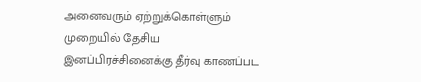அனைவரும் ஏற்றுக்கொள்ளும் முறையில் தேசிய இனப்பிரச்சினைக்கு தீர்வு காணப்பட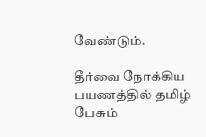வேண்டும்.

தீர்வை நோக்கிய பயணத்தில் தமிழ் பேசும்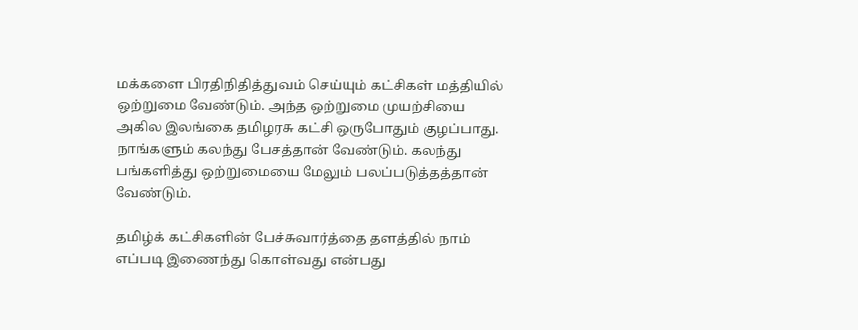மக்களை பிரதிநிதித்துவம் செய்யும் கட்சிகள் மத்தியில் ஒற்றுமை வேண்டும். அந்த ஒற்றுமை முயற்சியை அகில இலங்கை தமிழரசு கட்சி ஒருபோதும் குழப்பாது. நாங்களும் கலந்து பேசத்தான் வேண்டும். கலந்து பங்களித்து ஒற்றுமையை மேலும் பலப்படுத்தத்தான் வேண்டும்.

தமிழ்க் கட்சிகளின் பேச்சுவார்த்தை தளத்தில் நாம் எப்படி இணைந்து கொள்வது என்பது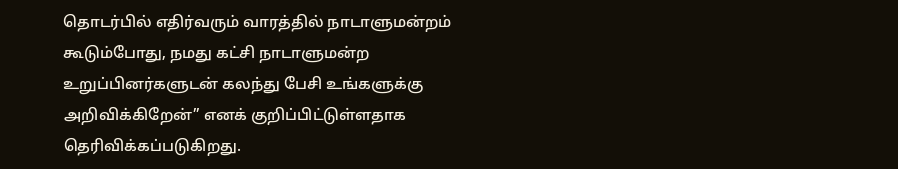தொடர்பில் எதிர்வரும் வாரத்தில் நாடாளுமன்றம் கூடும்போது, நமது கட்சி நாடாளுமன்ற உறுப்பினர்களுடன் கலந்து பேசி உங்களுக்கு அறிவிக்கிறேன்” எனக் குறிப்பிட்டுள்ளதாக தெரிவிக்கப்படுகிறது.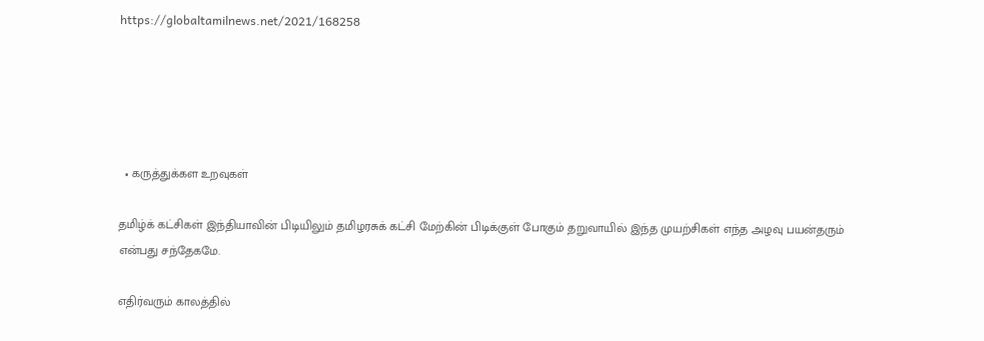https://globaltamilnews.net/2021/168258





  • கருத்துக்கள உறவுகள்

தமிழ்க் கட்சிகள் இந்தியாவின் பிடியிலும் தமிழரசுக் கட்சி மேற்கின் பிடிக்குள் போகும் தறுவாயில் இந்த முயற்சிகள் எந்த அழவு பயன்தரும் என்பது சந்தேகமே.

எதிர்வரும் காலத்தில்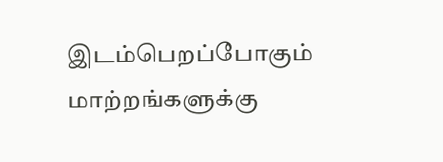இடம்பெறப்போகும் மாற்றங்களுக்கு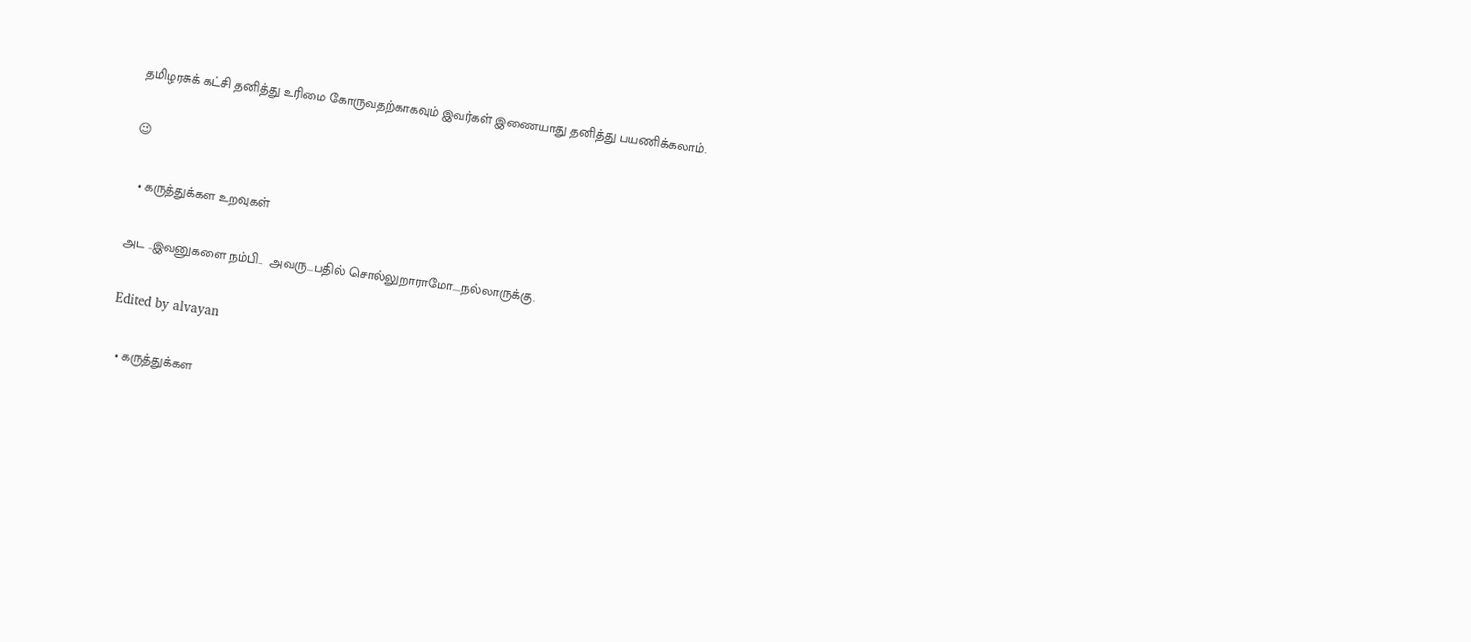தமிழரசுக் கட்சி தனித்து உரிமை கோருவதற்காகவும் இவர்கள் இணையாது தனித்து பயணிக்கலாம்.

😉

  • கருத்துக்கள உறவுகள்

அட ..இவனுகளை நம்பி..  அவரு...பதில் சொல்லுறாராமோ....நல்லாருக்கு.

Edited by alvayan

  • கருத்துக்கள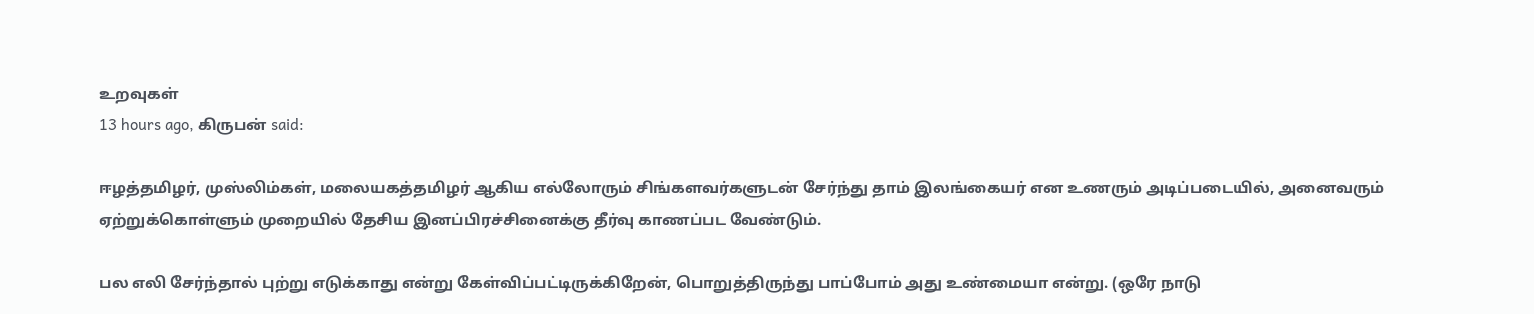உறவுகள்
13 hours ago, கிருபன் said:

ஈழத்தமிழர், முஸ்லிம்கள், மலையகத்தமிழர் ஆகிய எல்லோரும் சிங்களவர்களுடன் சேர்ந்து தாம் இலங்கையர் என உணரும் அடிப்படையில், அனைவரும் ஏற்றுக்கொள்ளும் முறையில் தேசிய இனப்பிரச்சினைக்கு தீர்வு காணப்பட வேண்டும்.

பல எலி சேர்ந்தால் புற்று எடுக்காது என்று கேள்விப்பட்டிருக்கிறேன், பொறுத்திருந்து பாப்போம் அது உண்மையா என்று. (ஒரே நாடு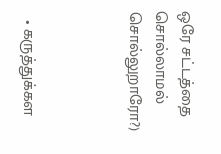ஒரே சட்டத்தை சொல்லாமல் சொல்லுறாரோ?)



  • கருத்துக்கள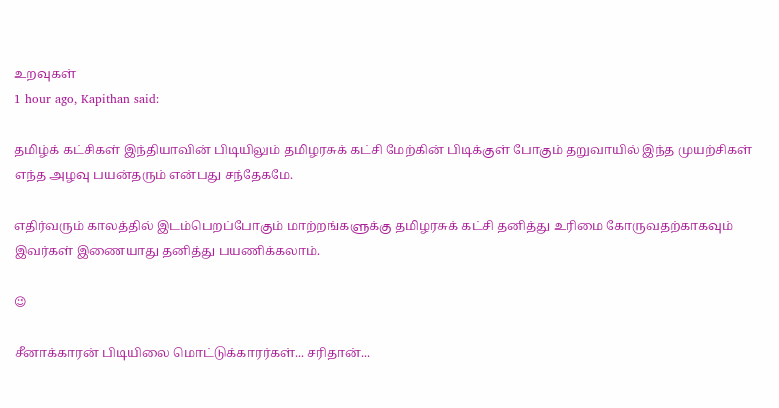உறவுகள்
1 hour ago, Kapithan said:

தமிழ்க் கட்சிகள் இந்தியாவின் பிடியிலும் தமிழரசுக் கட்சி மேற்கின் பிடிக்குள் போகும் தறுவாயில் இந்த முயற்சிகள் எந்த அழவு பயன்தரும் என்பது சந்தேகமே.

எதிர்வரும் காலத்தில் இடம்பெறப்போகும் மாற்றங்களுக்கு தமிழரசுக் கட்சி தனித்து உரிமை கோருவதற்காகவும் இவர்கள் இணையாது தனித்து பயணிக்கலாம்.

😉

சீனாக்காரன் பிடியிலை மொட்டுக்காரர்கள்... சரிதான்...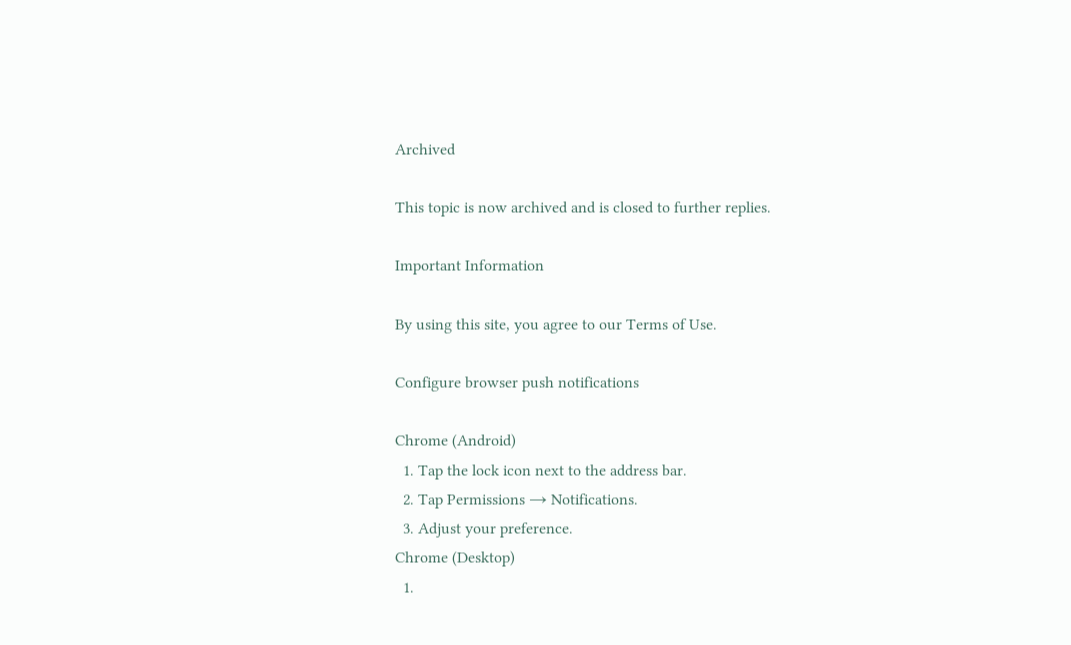Archived

This topic is now archived and is closed to further replies.

Important Information

By using this site, you agree to our Terms of Use.

Configure browser push notifications

Chrome (Android)
  1. Tap the lock icon next to the address bar.
  2. Tap Permissions → Notifications.
  3. Adjust your preference.
Chrome (Desktop)
  1.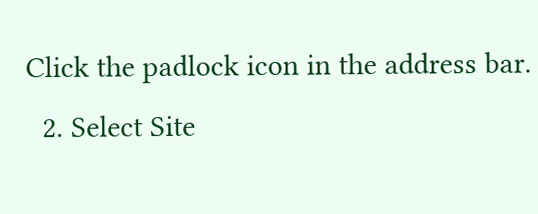Click the padlock icon in the address bar.
  2. Select Site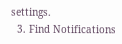settings.
  3. Find Notifications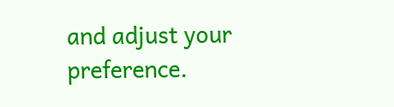and adjust your preference.